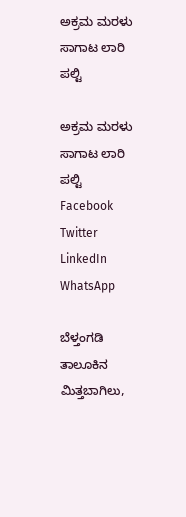ಅಕ್ರಮ ಮರಳು ಸಾಗಾಟ ಲಾರಿ ಪಲ್ಟಿ

ಅಕ್ರಮ ಮರಳು ಸಾಗಾಟ ಲಾರಿ ಪಲ್ಟಿ
Facebook
Twitter
LinkedIn
WhatsApp

ಬೆಳ್ತಂಗಡಿ ತಾಲೂಕಿನ ಮಿತ್ತಬಾಗಿಲು,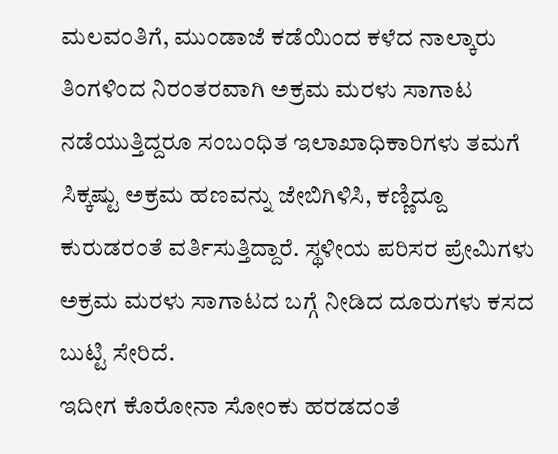ಮಲವಂತಿಗೆ, ಮುಂಡಾಜೆ ಕಡೆಯಿಂದ ಕಳೆದ ನಾಲ್ಕಾರು ತಿಂಗಳಿಂದ ನಿರಂತರವಾಗಿ ಅಕ್ರಮ ಮರಳು ಸಾಗಾಟ ನಡೆಯುತ್ತಿದ್ದರೂ ಸಂಬಂಧಿತ ಇಲಾಖಾಧಿಕಾರಿಗಳು ತಮಗೆ ಸಿಕ್ಕಷ್ಟು ಅಕ್ರಮ ಹಣವನ್ನು ಜೇಬಿಗಿಳಿಸಿ, ಕಣ್ಣಿದ್ದೂ ಕುರುಡರಂತೆ ವರ್ತಿಸುತ್ತಿದ್ದಾರೆ. ಸ್ಥಳೀಯ ಪರಿಸರ ಪ್ರೇಮಿಗಳು ಅಕ್ರಮ ಮರಳು ಸಾಗಾಟದ ಬಗ್ಗೆ ನೀಡಿದ ದೂರುಗಳು ಕಸದ ಬುಟ್ಟಿ ಸೇರಿದೆ.
ಇದೀಗ ಕೊರೋನಾ ಸೋಂಕು ಹರಡದಂತೆ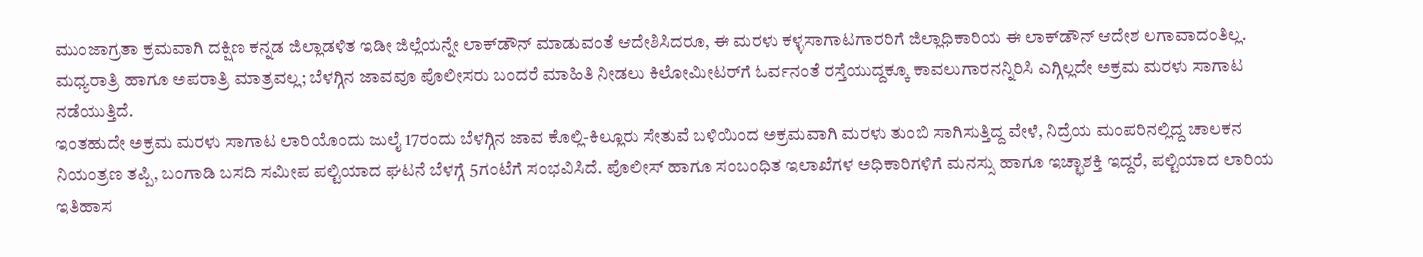ಮುಂಜಾಗ್ರತಾ ಕ್ರಮವಾಗಿ ದಕ್ಷಿಣ ಕನ್ನಡ ಜಿಲ್ಲಾಡಳಿತ ಇಡೀ ಜಿಲ್ಲೆಯನ್ನೇ ಲಾಕ್‌ಡೌನ್ ಮಾಡುವಂತೆ ಆದೇಶಿಸಿದರೂ, ಈ ಮರಳು ಕಳ್ಳಸಾಗಾಟಗಾರರಿಗೆ ಜಿಲ್ಲಾಧಿಕಾರಿಯ ಈ ಲಾಕ್‌ಡೌನ್ ಆದೇಶ ಲಗಾವಾದಂತಿಲ್ಲ. ಮಧ್ಯರಾತ್ರಿ ಹಾಗೂ ಅಪರಾತ್ರಿ ಮಾತ್ರವಲ್ಲ; ಬೆಳಗ್ಗಿನ ಜಾವವೂ ಪೊಲೀಸರು ಬಂದರೆ ಮಾಹಿತಿ ನೀಡಲು ಕಿಲೋಮೀಟರ್‌ಗೆ ಓರ್ವನಂತೆ ರಸ್ತೆಯುದ್ದಕ್ಕೂ ಕಾವಲುಗಾರನನ್ನಿರಿಸಿ ಎಗ್ಗಿಲ್ಲದೇ ಅಕ್ರಮ ಮರಳು ಸಾಗಾಟ ನಡೆಯುತ್ತಿದೆ.
ಇಂತಹುದೇ ಅಕ್ರಮ‌ ಮರಳು ಸಾಗಾಟ ಲಾರಿಯೊಂದು ಜುಲೈ 17ರಂದು ಬೆಳಗ್ಗಿನ ಜಾವ ಕೊಲ್ಲಿ-ಕಿಲ್ಲೂರು ಸೇತುವೆ ಬಳಿಯಿಂದ ಅಕ್ರಮವಾಗಿ ಮರಳು ತುಂಬಿ ಸಾಗಿಸುತ್ತಿದ್ದ ವೇಳೆ, ನಿದ್ರೆಯ ಮಂಪರಿನಲ್ಲಿದ್ದ ಚಾಲಕನ ನಿಯಂತ್ರಣ ತಪ್ಪಿ, ಬಂಗಾಡಿ ಬಸದಿ ಸಮೀಪ ಪಲ್ಟಿಯಾದ ಘಟನೆ ಬೆಳಗ್ಗೆ 5ಗಂಟೆಗೆ ಸಂಭವಿಸಿದೆ. ಪೊಲೀಸ್ ಹಾಗೂ ಸಂಬಂಧಿತ ಇಲಾಖೆಗಳ ಅಧಿಕಾರಿಗಳಿಗೆ ಮನಸ್ಸು ಹಾಗೂ ಇಚ್ಛಾಶಕ್ತಿ ಇದ್ದರೆ, ಪಲ್ಟಿಯಾದ ಲಾರಿಯ ಇತಿಹಾಸ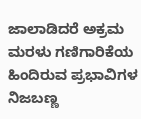ಜಾಲಾಡಿದರೆ ಅಕ್ರಮ ಮರಳು ಗಣಿಗಾರಿಕೆಯ ಹಿಂದಿರುವ ಪ್ರಭಾವಿಗಳ ನಿಜಬಣ್ಣ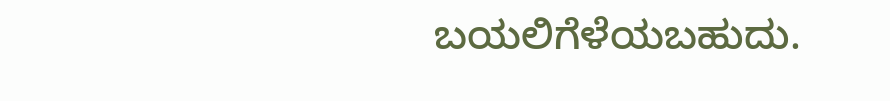ಬಯಲಿಗೆಳೆಯಬಹುದು.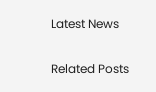Latest News

Related Posts